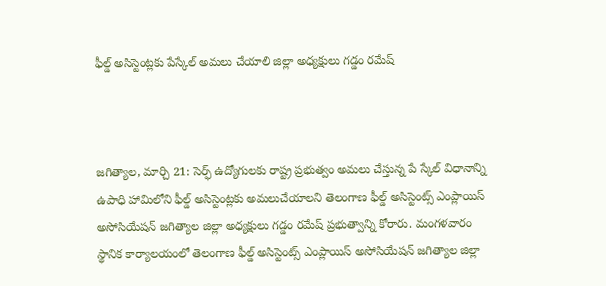ఫీల్డ్ అసిస్టెంట్లకు పేస్కేల్ అమలు చేయాలి జిల్లా అధ్యక్షులు గడ్డం రమేష్



జగిత్యాల, మార్చి 21: సెర్ఫ్ ఉద్యోగులకు రాష్ట్ర ప్రభుత్వం అమలు చేస్తున్న పే స్కేల్ విధానాన్ని ఉపాధి హామిలోని ఫీల్డ్ అసిస్టెంట్లకు అమలుచేయాలని తెలంగాణ ఫీల్డ్ అసిస్టెంట్స్ ఎంప్లాయిస్ అసోసియేషన్ జగిత్యాల జిల్లా అధ్యక్షులు గడ్డం రమేష్ ప్రభుత్వాన్ని కోరారు. మంగళవారం స్థానిక కార్యాలయంలో తెలంగాణ ఫీల్డ్ అసిస్టెంట్స్ ఎంప్లాయిస్ అసోసియేషన్ జగిత్యాల జిల్లా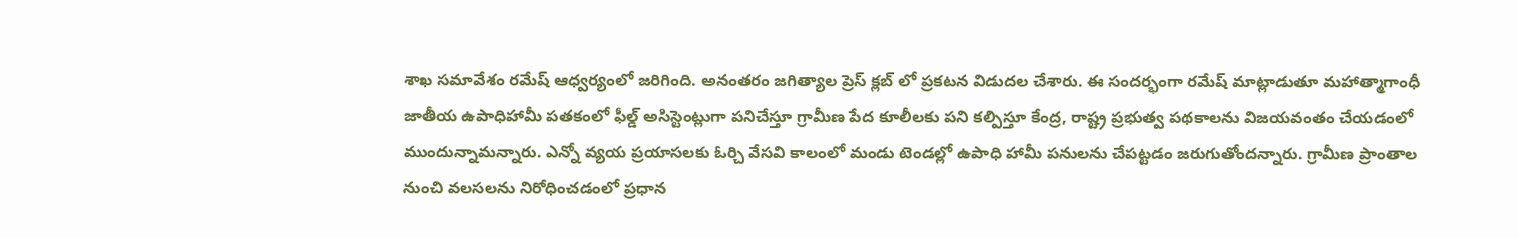శాఖ సమావేశం రమేష్ ఆధ్వర్యంలో జరిగింది. అనంతరం జగిత్యాల ప్రెస్ క్లబ్ లో ప్రకటన విడుదల చేశారు. ఈ సందర్భంగా రమేష్ మాట్లాడుతూ మహాత్మాగాంధీ జాతీయ ఉపాధిహామీ పతకంలో ఫీల్డ్ అసిస్టెంట్లుగా పనిచేస్తూ గ్రామీణ పేద కూలీలకు పని కల్పిస్తూ కేంద్ర, రాష్ట్ర ప్రభుత్వ పథకాలను విజయవంతం చేయడంలో ముందున్నామన్నారు. ఎన్నో వ్యయ ప్రయాసలకు ఓర్చి వేసవి కాలంలో మండు టెండల్లో ఉపాధి హామీ పనులను చేపట్టడం జరుగుతోందన్నారు. గ్రామీణ ప్రాంతాల నుంచి వలసలను నిరోధించడంలో ప్రధాన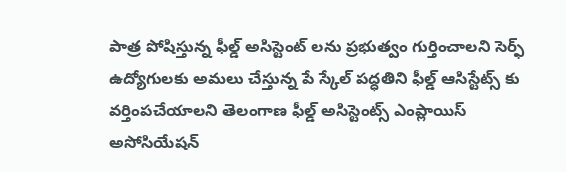పాత్ర పోషిస్తున్న ఫీల్డ్ అసిస్టెంట్ లను ప్రభుత్వం గుర్తించాలని సెర్ఫ్ ఉద్యోగులకు అమలు చేస్తున్న పే స్కేల్ పద్ధతిని ఫీల్డ్ ఆసిస్టేట్స్ కు వర్తింపచేయాలని తెలంగాణ ఫీల్డ్ అసిస్టెంట్స్ ఎంప్లాయిస్ అసోసియేషన్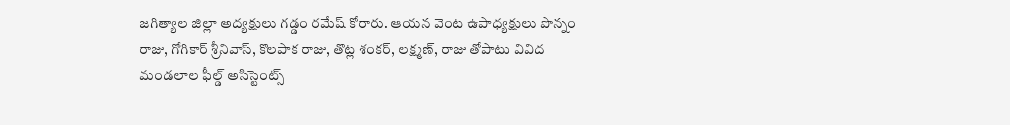జగిత్యాల జిల్లా అద్యక్షులు గడ్డం రమేష్ కోరారు. ఆయన వెంట ఉపాధ్యక్షులు పొన్నం రాజు, గోగికార్ శ్రీనివాస్, కొలపాక రాజు, తొట్ల శంకర్, లక్ష్మణ్, రాజు తోపాటు వివిద మండలాల ఫీల్డ్ అసిస్టెంట్స్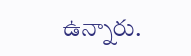ఉన్నారు.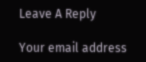Leave A Reply

Your email address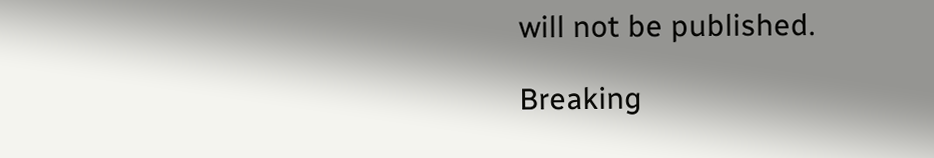will not be published.

Breaking